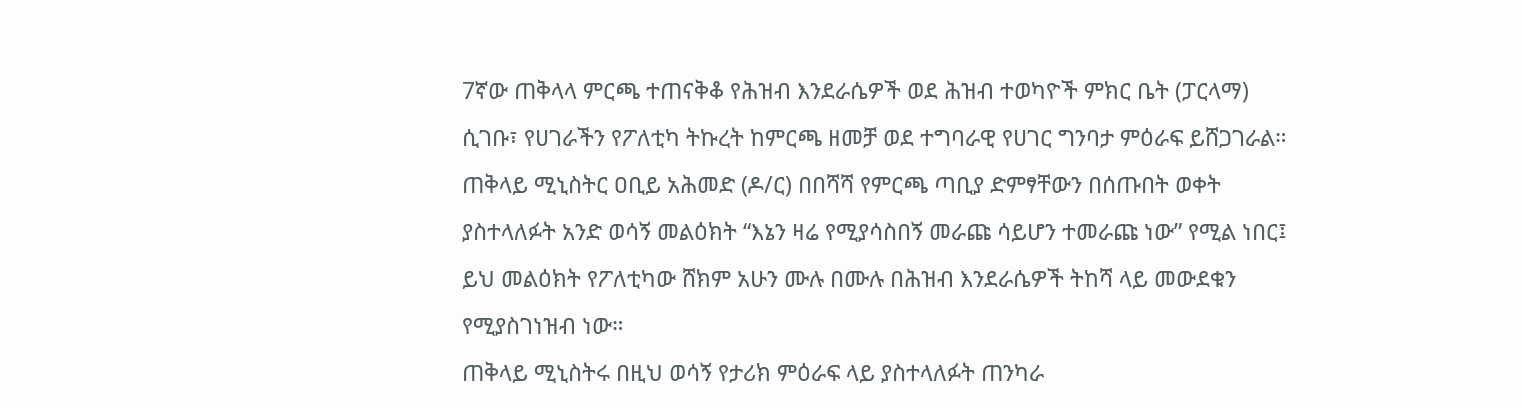7ኛው ጠቅላላ ምርጫ ተጠናቅቆ የሕዝብ እንደራሴዎች ወደ ሕዝብ ተወካዮች ምክር ቤት (ፓርላማ) ሲገቡ፣ የሀገራችን የፖለቲካ ትኩረት ከምርጫ ዘመቻ ወደ ተግባራዊ የሀገር ግንባታ ምዕራፍ ይሸጋገራል።
ጠቅላይ ሚኒስትር ዐቢይ አሕመድ (ዶ/ር) በበሻሻ የምርጫ ጣቢያ ድምፃቸውን በሰጡበት ወቀት ያስተላለፉት አንድ ወሳኝ መልዕክት “እኔን ዛሬ የሚያሳስበኝ መራጩ ሳይሆን ተመራጩ ነው” የሚል ነበር፤ ይህ መልዕክት የፖለቲካው ሸክም አሁን ሙሉ በሙሉ በሕዝብ እንደራሴዎች ትከሻ ላይ መውደቁን የሚያስገነዝብ ነው።
ጠቅላይ ሚኒስትሩ በዚህ ወሳኝ የታሪክ ምዕራፍ ላይ ያስተላለፉት ጠንካራ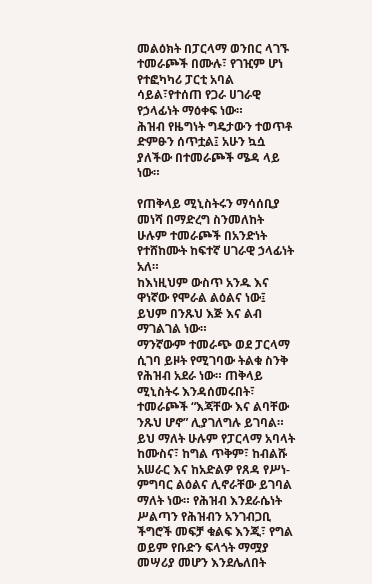መልዕክት በፓርላማ ወንበር ላገኙ ተመራጮች በሙሉ፣ የገዢም ሆነ የተፎካካሪ ፓርቲ አባል ሳይል፣የተሰጠ የጋራ ሀገራዊ የኃላፊነት ማዕቀፍ ነው።
ሕዝብ የዜግነት ግዴታውን ተወጥቶ ድምፁን ሰጥቷል፤ አሁን ኳሷ ያለችው በተመራጮች ሜዳ ላይ ነው።

የጠቅላይ ሚኒስትሩን ማሳሰቢያ መነሻ በማድረግ ስንመለከት ሁሉም ተመራጮች በአንድነት የተሸከሙት ከፍተኛ ሀገራዊ ኃላፊነት አለ።
ከእነዚህም ውስጥ አንዱ እና ዋነኛው የሞራል ልዕልና ነው፤ ይህም በንጹህ እጅ እና ልብ ማገልገል ነው።
ማንኛውም ተመራጭ ወደ ፓርላማ ሲገባ ይዞት የሚገባው ትልቁ ስንቅ የሕዝብ አደራ ነው። ጠቅላይ ሚኒስትሩ እንዳሰመሩበት፣ ተመራጮች “እጃቸው እና ልባቸው ንጹህ ሆኖ” ሊያገለግሉ ይገባል።
ይህ ማለት ሁሉም የፓርላማ አባላት ከሙስና፣ ከግል ጥቅም፣ ከብልሹ አሠራር እና ከአድልዎ የጸዳ የሥነ-ምግባር ልዕልና ሊኖራቸው ይገባል ማለት ነው። የሕዝብ እንደራሴነት ሥልጣን የሕዝብን አንገብጋቢ ችግሮች መፍቻ ቁልፍ እንጂ፣ የግል ወይም የቡድን ፍላጎት ማሟያ መሣሪያ መሆን እንደሌለበት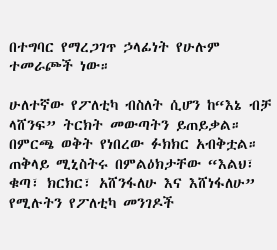በተግባር የማረጋገጥ ኃላፊነት የሁሉም ተመራጮች ነው።

ሁለተኛው የፖለቲካ ብስለት ሲሆን ከ“እኔ ብቻ ላሸንፍ” ትርክት መውጣትን ይጠይቃል። በምርጫ ወቅት የነበረው ፉክክር አብቅቷል። ጠቅላይ ሚኒስትሩ በምልዕክታቸው “እልህ፣ ቁጣ፣ ክርክር፣ አሸንፋለሁ እና እሸነፋለሁ” የሚሉትን የፖለቲካ መንገዶች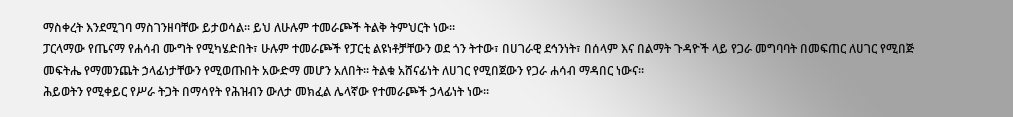ማስቀረት እንደሚገባ ማስገንዘባቸው ይታወሳል። ይህ ለሁሉም ተመራጮች ትልቅ ትምህርት ነው።
ፓርላማው የጤናማ የሐሳብ ሙግት የሚካሄድበት፣ ሁሉም ተመራጮች የፓርቲ ልዩነቶቻቸውን ወደ ጎን ትተው፣ በሀገራዊ ደኅንነት፣ በሰላም እና በልማት ጉዳዮች ላይ የጋራ መግባባት በመፍጠር ለሀገር የሚበጅ መፍትሔ የማመንጨት ኃላፊነታቸውን የሚወጡበት አውድማ መሆን አለበት። ትልቁ አሸናፊነት ለሀገር የሚበጀውን የጋራ ሐሳብ ማዳበር ነውና።
ሕይወትን የሚቀይር የሥራ ትጋት በማሳየት የሕዝብን ውለታ መክፈል ሌላኛው የተመራጮች ኃላፊነት ነው።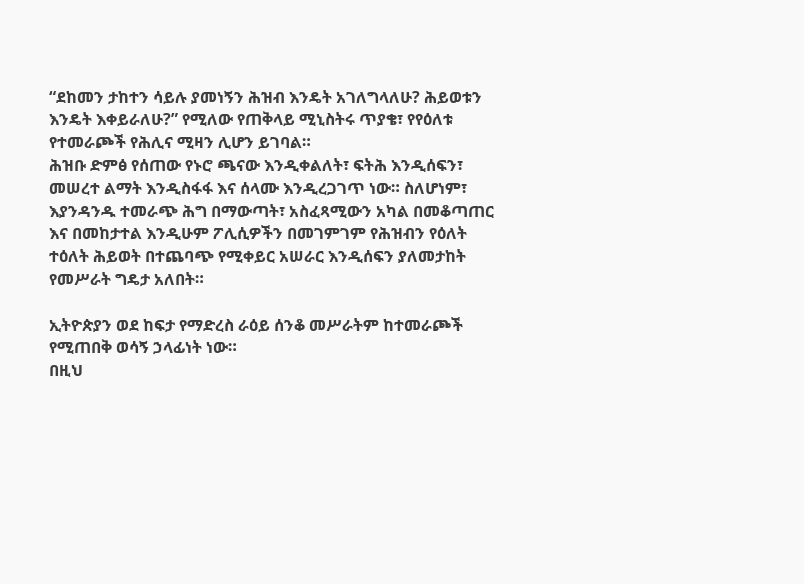“ደከመን ታከተን ሳይሉ ያመነኝን ሕዝብ እንዴት አገለግላለሁ? ሕይወቱን እንዴት እቀይራለሁ?” የሚለው የጠቅላይ ሚኒስትሩ ጥያቄ፣ የየዕለቱ የተመራጮች የሕሊና ሚዛን ሊሆን ይገባል።
ሕዝቡ ድምፅ የሰጠው የኑሮ ጫናው እንዲቀልለት፣ ፍትሕ እንዲሰፍን፣ መሠረተ ልማት እንዲስፋፋ እና ሰላሙ እንዲረጋገጥ ነው። ስለሆነም፣ እያንዳንዱ ተመራጭ ሕግ በማውጣት፣ አስፈጻሚውን አካል በመቆጣጠር እና በመከታተል እንዲሁም ፖሊሲዎችን በመገምገም የሕዝብን የዕለት ተዕለት ሕይወት በተጨባጭ የሚቀይር አሠራር እንዲሰፍን ያለመታከት የመሥራት ግዴታ አለበት።

ኢትዮጵያን ወደ ከፍታ የማድረስ ራዕይ ሰንቆ መሥራትም ከተመራጮች የሚጠበቅ ወሳኝ ኃላፊነት ነው።
በዚህ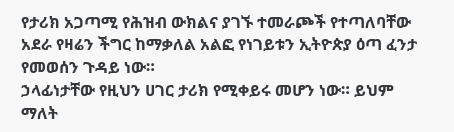የታሪክ አጋጣሚ የሕዝብ ውክልና ያገኙ ተመራጮች የተጣለባቸው አደራ የዛሬን ችግር ከማቃለል አልፎ የነገይቱን ኢትዮጵያ ዕጣ ፈንታ የመወሰን ጉዳይ ነው።
ኃላፊነታቸው የዚህን ሀገር ታሪክ የሚቀይሩ መሆን ነው። ይህም ማለት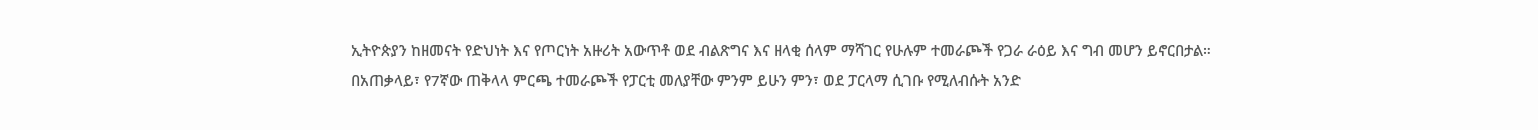ኢትዮጵያን ከዘመናት የድህነት እና የጦርነት አዙሪት አውጥቶ ወደ ብልጽግና እና ዘላቂ ሰላም ማሻገር የሁሉም ተመራጮች የጋራ ራዕይ እና ግብ መሆን ይኖርበታል።
በአጠቃላይ፣ የ7ኛው ጠቅላላ ምርጫ ተመራጮች የፓርቲ መለያቸው ምንም ይሁን ምን፣ ወደ ፓርላማ ሲገቡ የሚለብሱት አንድ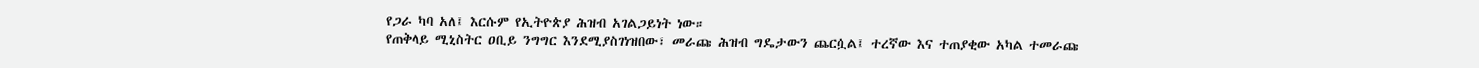የጋራ ካባ አለ፤ እርሱም የኢትዮጵያ ሕዝብ አገልጋይነት ነው።
የጠቅላይ ሚኒስትር ዐቢይ ንግግር እንደሚያስገነዝበው፣ መራጩ ሕዝብ ግዴታውን ጨርሷል፤ ተረኛው እና ተጠያቂው አካል ተመራጩ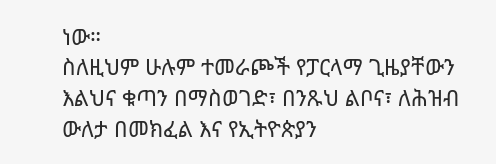ነው።
ስለዚህም ሁሉም ተመራጮች የፓርላማ ጊዜያቸውን እልህና ቁጣን በማስወገድ፣ በንጹህ ልቦና፣ ለሕዝብ ውለታ በመክፈል እና የኢትዮጵያን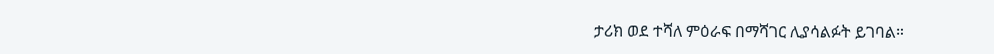ታሪክ ወደ ተሻለ ምዕራፍ በማሻገር ሊያሳልፉት ይገባል።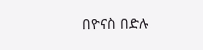በዮናስ በድሉ